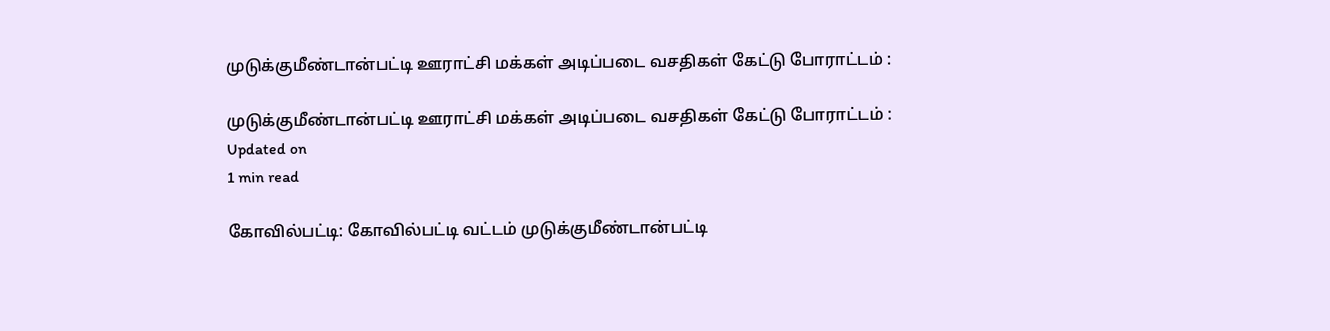முடுக்குமீண்டான்பட்டி ஊராட்சி மக்கள் அடிப்படை வசதிகள் கேட்டு போராட்டம் :

முடுக்குமீண்டான்பட்டி ஊராட்சி மக்கள் அடிப்படை வசதிகள் கேட்டு போராட்டம் :
Updated on
1 min read

கோவில்பட்டி: கோவில்பட்டி வட்டம் முடுக்குமீண்டான்பட்டி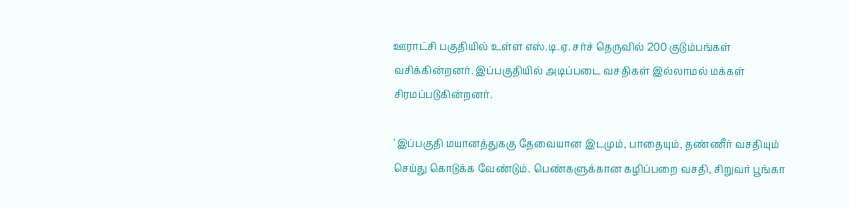ஊராட்சி பகுதியில் உள்ள எஸ்.டி.ஏ. சர்ச் தெருவில் 200 குடும்பங்கள் வசிக்கின்றனர். இப்பகுதியில் அடிப்படை வசதிகள் இல்லாமல் மக்கள் சிரமப்படுகின்றனர்.

`இப்பகுதி மயானத்துககு தேவையான இடமும், பாதையும், தண்ணீர் வசதியும் செய்து கொடுக்க வேண்டும். பெண்களுக்கான கழிப்பறை வசதி, சிறுவர் பூங்கா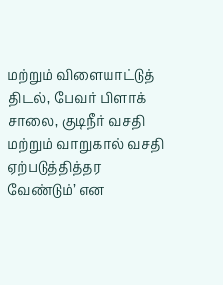மற்றும் விளையாட்டுத் திடல், பேவர் பிளாக் சாலை, குடிநீர் வசதி மற்றும் வாறுகால் வசதி ஏற்படுத்தித்தர வேண்டும்’ என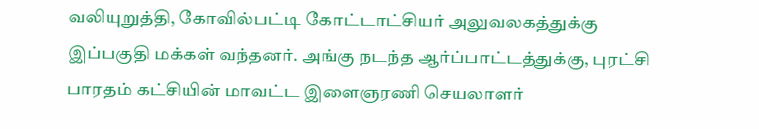வலியுறுத்தி, கோவில்பட்டி கோட்டாட்சியர் அலுவலகத்துக்கு இப்பகுதி மக்கள் வந்தனர். அங்கு நடந்த ஆர்ப்பாட்டத்துக்கு, புரட்சி பாரதம் கட்சியின் மாவட்ட இளைஞரணி செயலாளர்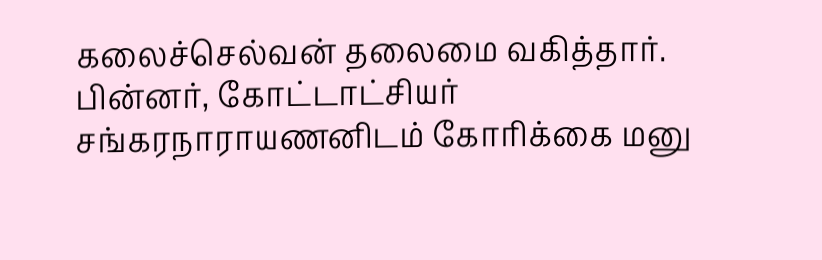கலைச்செல்வன் தலைமை வகித்தார். பின்னர், கோட்டாட்சியர் சங்கரநாராயணனிடம் கோரிக்கை மனு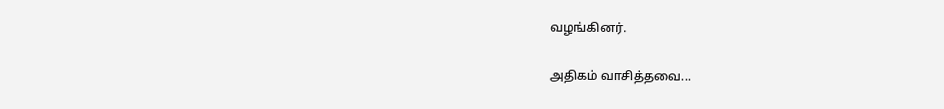வழங்கினர்.

அதிகம் வாசித்தவை...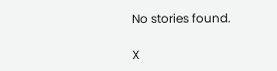No stories found.

X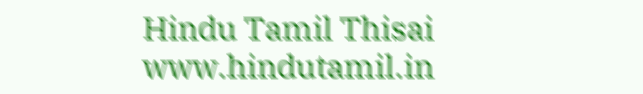Hindu Tamil Thisai
www.hindutamil.in